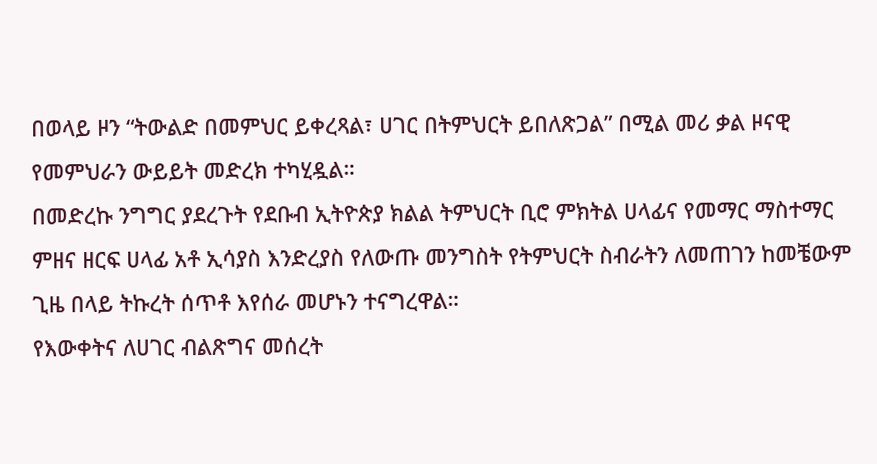በወላይ ዞን “ትውልድ በመምህር ይቀረጻል፣ ሀገር በትምህርት ይበለጽጋል” በሚል መሪ ቃል ዞናዊ የመምህራን ውይይት መድረክ ተካሂዷል።
በመድረኩ ንግግር ያደረጉት የደቡብ ኢትዮጵያ ክልል ትምህርት ቢሮ ምክትል ሀላፊና የመማር ማስተማር ምዘና ዘርፍ ሀላፊ አቶ ኢሳያስ እንድረያስ የለውጡ መንግስት የትምህርት ስብራትን ለመጠገን ከመቼውም ጊዜ በላይ ትኩረት ሰጥቶ እየሰራ መሆኑን ተናግረዋል።
የእውቀትና ለሀገር ብልጽግና መሰረት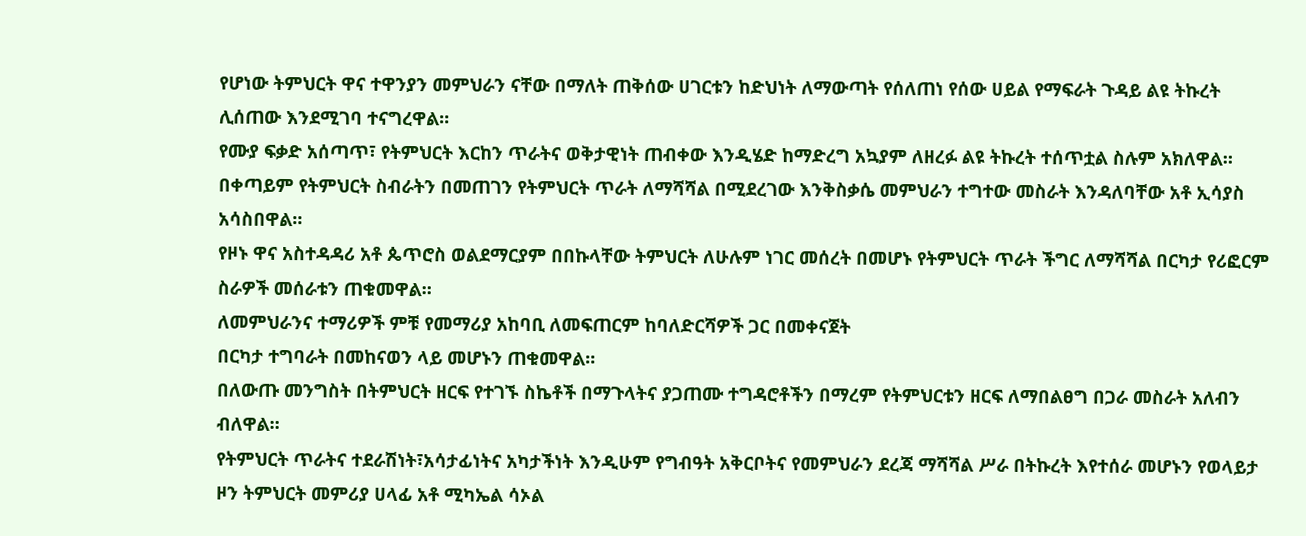የሆነው ትምህርት ዋና ተዋንያን መምህራን ናቸው በማለት ጠቅሰው ሀገርቱን ከድህነት ለማውጣት የሰለጠነ የሰው ሀይል የማፍራት ጉዳይ ልዩ ትኩረት ሊሰጠው እንደሚገባ ተናግረዋል።
የሙያ ፍቃድ አሰጣጥ፣ የትምህርት እርከን ጥራትና ወቅታዊነት ጠብቀው እንዲሄድ ከማድረግ አኳያም ለዘረፉ ልዩ ትኩረት ተሰጥቷል ስሉም አክለዋል።
በቀጣይም የትምህርት ስብራትን በመጠገን የትምህርት ጥራት ለማሻሻል በሚደረገው እንቅስቃሴ መምህራን ተግተው መስራት እንዳለባቸው አቶ ኢሳያስ አሳስበዋል።
የዞኑ ዋና አስተዳዳሪ አቶ ጴጥሮስ ወልደማርያም በበኩላቸው ትምህርት ለሁሉም ነገር መሰረት በመሆኑ የትምህርት ጥራት ችግር ለማሻሻል በርካታ የሪፎርም ስራዎች መሰራቱን ጠቁመዋል።
ለመምህራንና ተማሪዎች ምቹ የመማሪያ አከባቢ ለመፍጠርም ከባለድርሻዎች ጋር በመቀናጀት
በርካታ ተግባራት በመከናወን ላይ መሆኑን ጠቁመዋል።
በለውጡ መንግስት በትምህርት ዘርፍ የተገኙ ስኬቶች በማጉላትና ያጋጠሙ ተግዳሮቶችን በማረም የትምህርቱን ዘርፍ ለማበልፀግ በጋራ መስራት አለብን ብለዋል።
የትምህርት ጥራትና ተደራሽነት፣አሳታፊነትና አካታችነት እንዲሁም የግብዓት አቅርቦትና የመምህራን ደረጃ ማሻሻል ሥራ በትኩረት እየተሰራ መሆኑን የወላይታ ዞን ትምህርት መምሪያ ሀላፊ አቶ ሚካኤል ሳኦል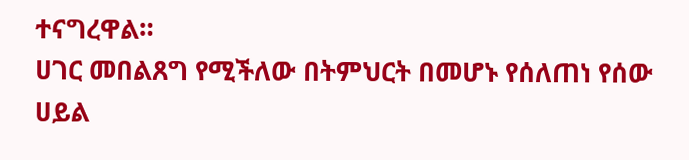ተናግረዋል።
ሀገር መበልጸግ የሚችለው በትምህርት በመሆኑ የሰለጠነ የሰው ሀይል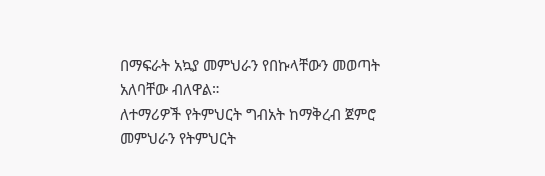በማፍራት አኳያ መምህራን የበኩላቸውን መወጣት አለባቸው ብለዋል።
ለተማሪዎች የትምህርት ግብአት ከማቅረብ ጀምሮ መምህራን የትምህርት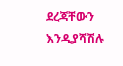ደረጃቸውን እንዲያሻሽሉ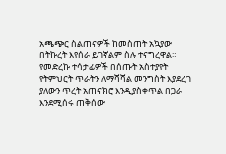አጫጭር ስልጠናዎች ከመስጠት አኳያው በትኩረት እየሰራ ይገኛልም ስሉ ተናግረዋል።
የመድረኩ ተሳታፊዎች በሰጡት አስተያየት የትምህርት ጥራትን ለማሻሻል መንግስት እያደረገ ያለውን ጥረት አጠናክሮ እንዲያስቀጥል በጋራ እንደሚሰሩ ጠቅሰው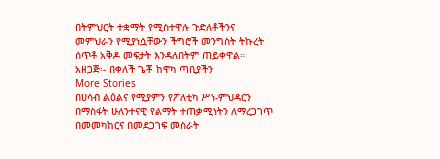በትምህርት ተቋማት የሚስተዋሉ ጉድለቶችንና መምህራን የሚያነሷቸውን ችግሮች መንግስት ትኩረት ሰጥቶ አቅዶ መፍታት እንዳለበትም ጠይቀዋል።
አዘጋጅ፡- በቀለች ጌቾ ከዋካ ጣቢያችን
More Stories
በሀሳብ ልዕልና የሚያምን የፖለቲካ ሥነ-ምህዳርን በማስፋት ሁለንተናዊ የልማት ተጠቃሚነትን ለማረጋገጥ በመመካከርና በመደጋገፍ መስራት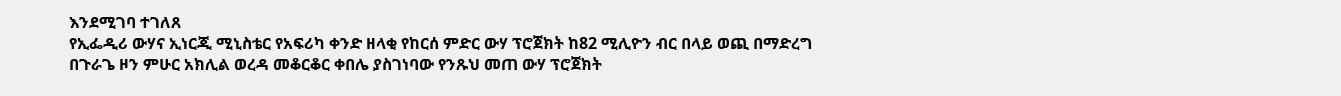እንደሚገባ ተገለጸ
የኢፌዲሪ ውሃና ኢነርጂ ሚኒስቴር የአፍሪካ ቀንድ ዘላቂ የከርሰ ምድር ውሃ ፕሮጀክት ከ82 ሚሊዮን ብር በላይ ወጪ በማድረግ በጉራጌ ዞን ምሁር አክሊል ወረዳ መቆርቆር ቀበሌ ያስገነባው የንጹህ መጠ ውሃ ፕሮጀክት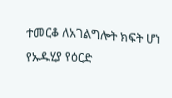ተመርቆ ለአገልግሎት ክፍት ሆነ
የኡዱሂያ የዕርድ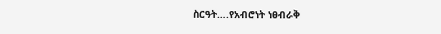ስርዓት….የአብሮነት ነፀብራቅ